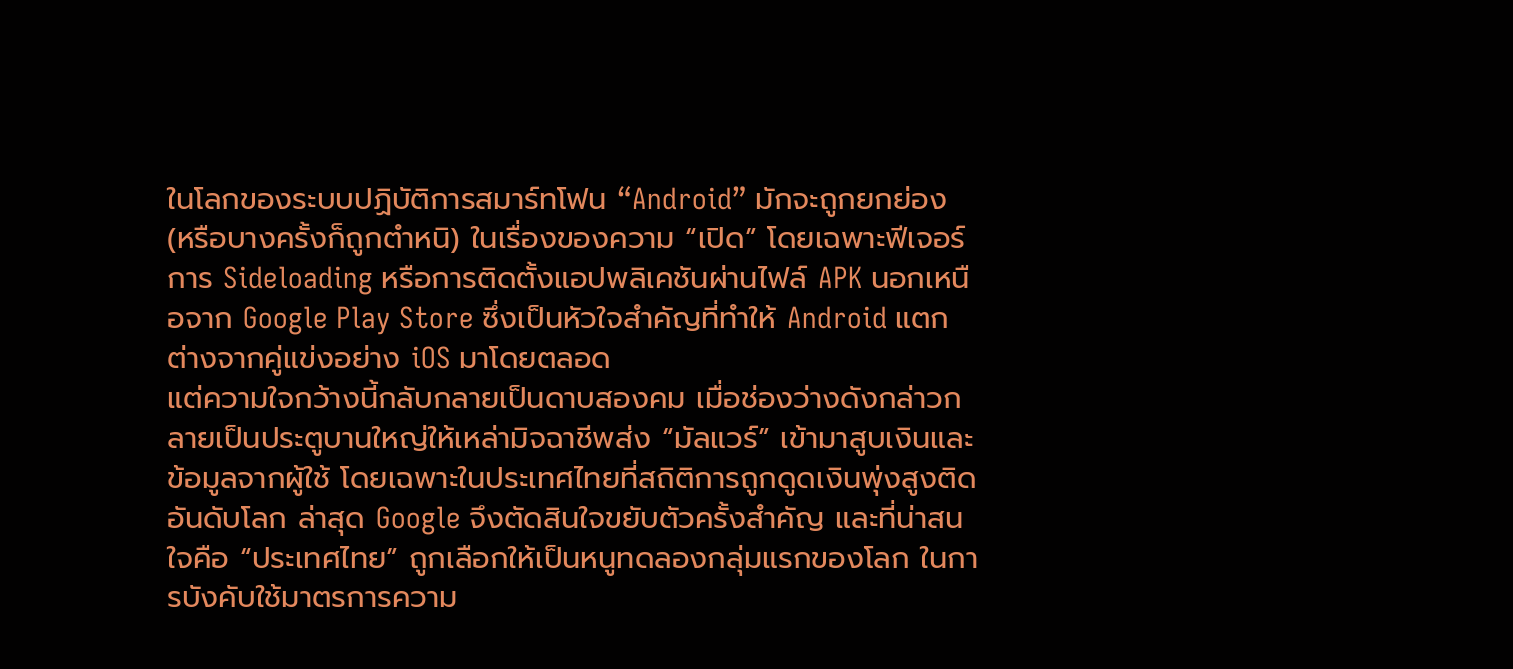ในโลกของระบบปฏิบัติการสมาร์ทโฟน “Android” มักจะถูกยกย่อง (หรือบางครั้งก็ถูกตำหนิ) ในเรื่องของความ “เปิด” โดยเฉพาะฟีเจอร์การ Sideloading หรือการติดตั้งแอปพลิเคชันผ่านไฟล์ APK นอกเหนือจาก Google Play Store ซึ่งเป็นหัวใจสำคัญที่ทำให้ Android แตกต่างจากคู่แข่งอย่าง iOS มาโดยตลอด
แต่ความใจกว้างนี้กลับกลายเป็นดาบสองคม เมื่อช่องว่างดังกล่าวกลายเป็นประตูบานใหญ่ให้เหล่ามิจฉาชีพส่ง “มัลแวร์” เข้ามาสูบเงินและข้อมูลจากผู้ใช้ โดยเฉพาะในประเทศไทยที่สถิติการถูกดูดเงินพุ่งสูงติดอันดับโลก ล่าสุด Google จึงตัดสินใจขยับตัวครั้งสำคัญ และที่น่าสนใจคือ “ประเทศไทย” ถูกเลือกให้เป็นหนูทดลองกลุ่มแรกของโลก ในการบังคับใช้มาตรการความ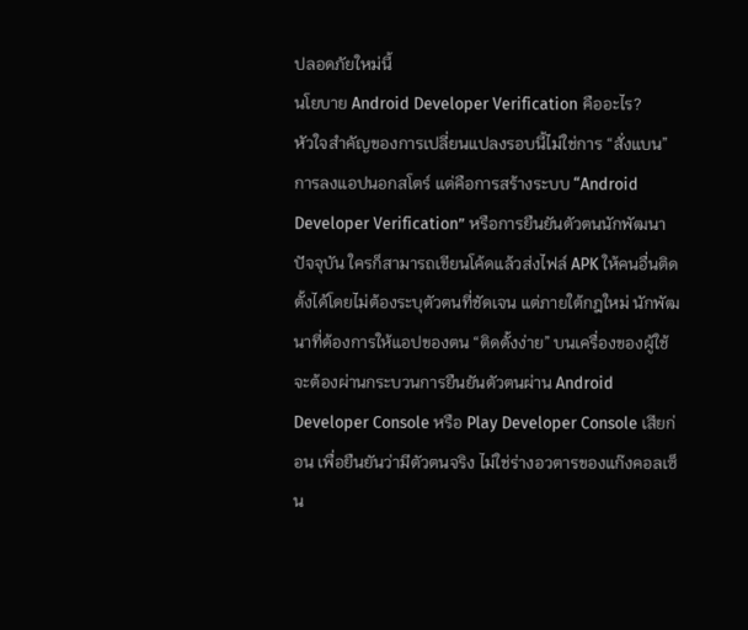ปลอดภัยใหม่นี้
นโยบาย Android Developer Verification คืออะไร?
หัวใจสำคัญของการเปลี่ยนแปลงรอบนี้ไม่ใช่การ “สั่งแบน” การลงแอปนอกสโตร์ แต่คือการสร้างระบบ “Android Developer Verification” หรือการยืนยันตัวตนนักพัฒนา
ปัจจุบัน ใครก็สามารถเขียนโค้ดแล้วส่งไฟล์ APK ให้คนอื่นติดตั้งได้โดยไม่ต้องระบุตัวตนที่ชัดเจน แต่ภายใต้กฎใหม่ นักพัฒนาที่ต้องการให้แอปของตน “ติดตั้งง่าย” บนเครื่องของผู้ใช้ จะต้องผ่านกระบวนการยืนยันตัวตนผ่าน Android Developer Console หรือ Play Developer Console เสียก่อน เพื่อยืนยันว่ามีตัวตนจริง ไม่ใช่ร่างอวตารของแก๊งคอลเซ็น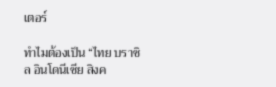เตอร์

ทำไมต้องเป็น “ไทย บราซิล อินโดนีเซีย สิงค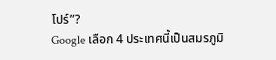โปร์”?
Google เลือก 4 ประเทศนี้เป็นสมรภูมิ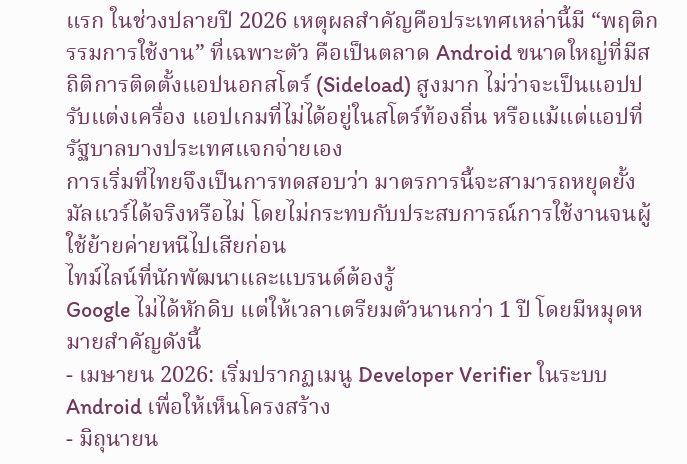แรก ในช่วงปลายปี 2026 เหตุผลสำคัญคือประเทศเหล่านี้มี “พฤติกรรมการใช้งาน” ที่เฉพาะตัว คือเป็นตลาด Android ขนาดใหญ่ที่มีสถิติการติดตั้งแอปนอกสโตร์ (Sideload) สูงมาก ไม่ว่าจะเป็นแอปปรับแต่งเครื่อง แอปเกมที่ไม่ได้อยู่ในสโตร์ท้องถิ่น หรือแม้แต่แอปที่รัฐบาลบางประเทศแจกจ่ายเอง
การเริ่มที่ไทยจึงเป็นการทดสอบว่า มาตรการนี้จะสามารถหยุดยั้งมัลแวร์ได้จริงหรือไม่ โดยไม่กระทบกับประสบการณ์การใช้งานจนผู้ใช้ย้ายค่ายหนีไปเสียก่อน
ไทม์ไลน์ที่นักพัฒนาและแบรนด์ต้องรู้
Google ไม่ได้หักดิบ แต่ให้เวลาเตรียมตัวนานกว่า 1 ปี โดยมีหมุดหมายสำคัญดังนี้
- เมษายน 2026: เริ่มปรากฏเมนู Developer Verifier ในระบบ Android เพื่อให้เห็นโครงสร้าง
- มิถุนายน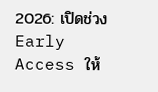2026: เปิดช่วง Early Access ให้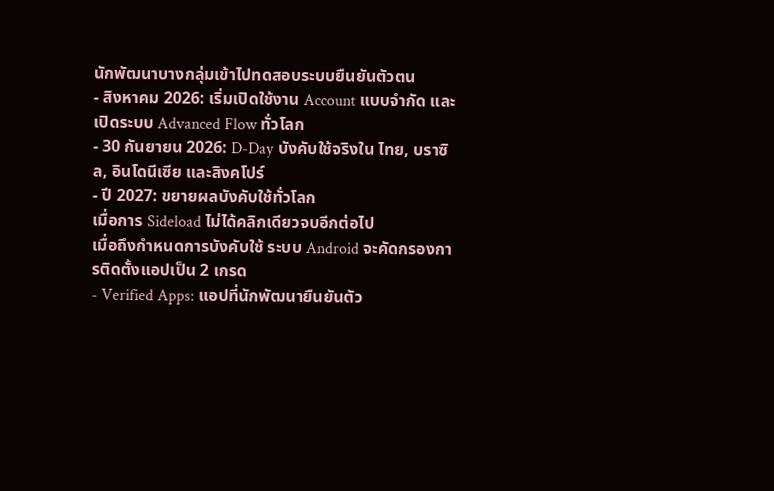นักพัฒนาบางกลุ่มเข้าไปทดสอบระบบยืนยันตัวตน
- สิงหาคม 2026: เริ่มเปิดใช้งาน Account แบบจำกัด และเปิดระบบ Advanced Flow ทั่วโลก
- 30 กันยายน 2026: D-Day บังคับใช้จริงใน ไทย, บราซิล, อินโดนีเซีย และสิงคโปร์
- ปี 2027: ขยายผลบังคับใช้ทั่วโลก
เมื่อการ Sideload ไม่ได้คลิกเดียวจบอีกต่อไป
เมื่อถึงกำหนดการบังคับใช้ ระบบ Android จะคัดกรองการติดตั้งแอปเป็น 2 เกรด
- Verified Apps: แอปที่นักพัฒนายืนยันตัว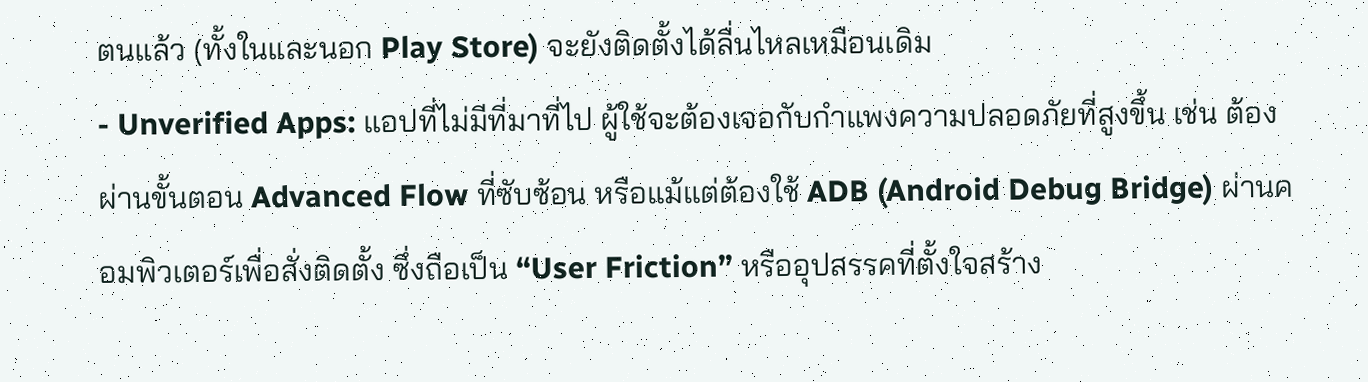ตนแล้ว (ทั้งในและนอก Play Store) จะยังติดตั้งได้ลื่นไหลเหมือนเดิม
- Unverified Apps: แอปที่ไม่มีที่มาที่ไป ผู้ใช้จะต้องเจอกับกำแพงความปลอดภัยที่สูงขึ้น เช่น ต้องผ่านขั้นตอน Advanced Flow ที่ซับซ้อน หรือแม้แต่ต้องใช้ ADB (Android Debug Bridge) ผ่านคอมพิวเตอร์เพื่อสั่งติดตั้ง ซึ่งถือเป็น “User Friction” หรืออุปสรรคที่ตั้งใจสร้าง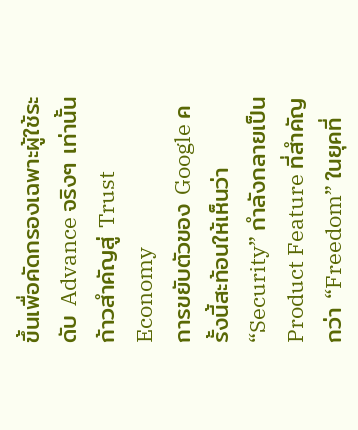ขึ้นเพื่อคัดกรองเฉพาะผู้ใช้ระดับ Advance จริงๆ เท่านั้น
ก้าวสำคัญสู่ Trust Economy
การขยับตัวของ Google ครั้งนี้สะท้อนให้เห็นว่า “Security” กำลังกลายเป็น Product Feature ที่สำคัญกว่า “Freedom” ในยุคที่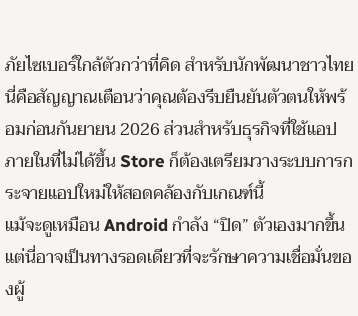ภัยไซเบอร์ใกล้ตัวกว่าที่คิด สำหรับนักพัฒนาชาวไทย นี่คือสัญญาณเตือนว่าคุณต้องรีบยืนยันตัวตนให้พร้อมก่อนกันยายน 2026 ส่วนสำหรับธุรกิจที่ใช้แอปภายในที่ไม่ได้ขึ้น Store ก็ต้องเตรียมวางระบบการกระจายแอปใหม่ให้สอดคล้องกับเกณฑ์นี้
แม้จะดูเหมือน Android กำลัง “ปิด” ตัวเองมากขึ้น แต่นี่อาจเป็นทางรอดเดียวที่จะรักษาความเชื่อมั่นของผู้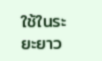ใช้ในระยะยาว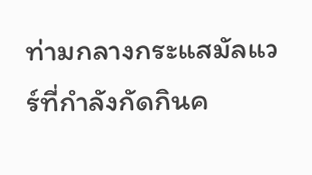ท่ามกลางกระแสมัลแวร์ที่กำลังกัดกินค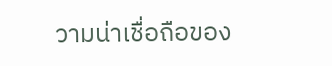วามน่าเชื่อถือของ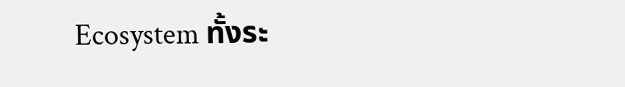Ecosystem ทั้งระ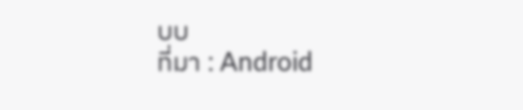บบ
ที่มา : Android